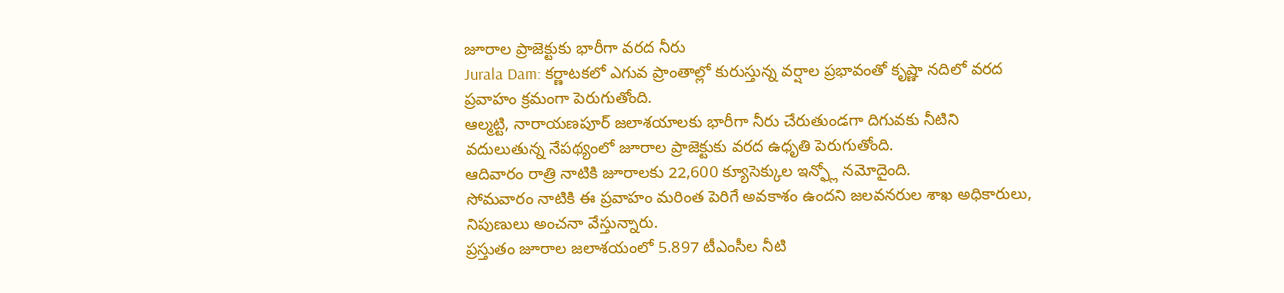జూరాల ప్రాజెక్టుకు భారీగా వరద నీరు
Jurala Dam: కర్ణాటకలో ఎగువ ప్రాంతాల్లో కురుస్తున్న వర్షాల ప్రభావంతో కృష్ణా నదిలో వరద ప్రవాహం క్రమంగా పెరుగుతోంది.
ఆల్మట్టి, నారాయణపూర్ జలాశయాలకు భారీగా నీరు చేరుతుండగా దిగువకు నీటిని వదులుతున్న నేపథ్యంలో జూరాల ప్రాజెక్టుకు వరద ఉధృతి పెరుగుతోంది.
ఆదివారం రాత్రి నాటికి జూరాలకు 22,600 క్యూసెక్కుల ఇన్ఫ్లో నమోదైంది.
సోమవారం నాటికి ఈ ప్రవాహం మరింత పెరిగే అవకాశం ఉందని జలవనరుల శాఖ అధికారులు, నిపుణులు అంచనా వేస్తున్నారు.
ప్రస్తుతం జూరాల జలాశయంలో 5.897 టీఎంసీల నీటి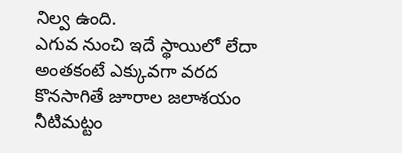నిల్వ ఉంది.
ఎగువ నుంచి ఇదే స్థాయిలో లేదా అంతకంటే ఎక్కువగా వరద కొనసాగితే జూరాల జలాశయం నీటిమట్టం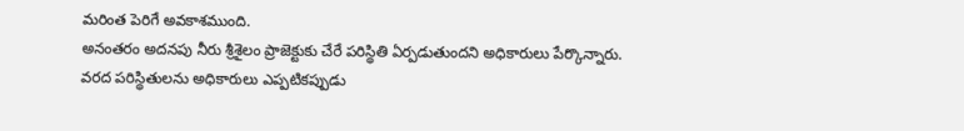మరింత పెరిగే అవకాశముంది.
అనంతరం అదనపు నీరు శ్రీశైలం ప్రాజెక్టుకు చేరే పరిస్థితి ఏర్పడుతుందని అధికారులు పేర్కొన్నారు.
వరద పరిస్థితులను అధికారులు ఎప్పటికప్పుడు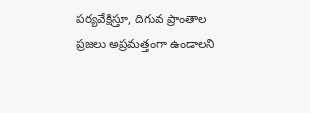పర్యవేక్షిస్తూ, దిగువ ప్రాంతాల ప్రజలు అప్రమత్తంగా ఉండాలని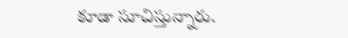కూడా సూచిస్తున్నారు.